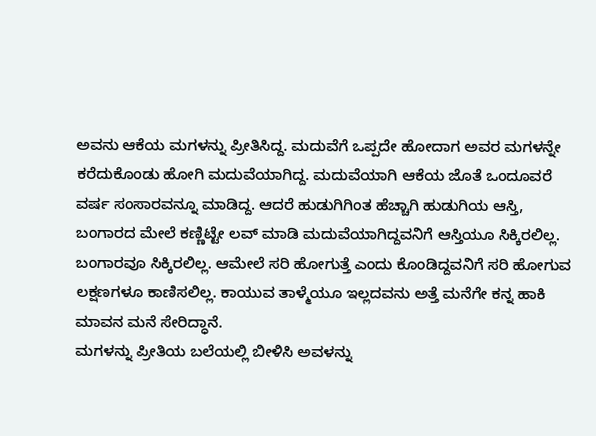ಅವನು ಆಕೆಯ ಮಗಳನ್ನು ಪ್ರೀತಿಸಿದ್ದ. ಮದುವೆಗೆ ಒಪ್ಪದೇ ಹೋದಾಗ ಅವರ ಮಗಳನ್ನೇ ಕರೆದುಕೊಂಡು ಹೋಗಿ ಮದುವೆಯಾಗಿದ್ದ. ಮದುವೆಯಾಗಿ ಆಕೆಯ ಜೊತೆ ಒಂದೂವರೆ ವರ್ಷ ಸಂಸಾರವನ್ನೂ ಮಾಡಿದ್ದ. ಆದರೆ ಹುಡುಗಿಗಿಂತ ಹೆಚ್ಚಾಗಿ ಹುಡುಗಿಯ ಆಸ್ತಿ, ಬಂಗಾರದ ಮೇಲೆ ಕಣ್ಣಿಟ್ಟೇ ಲವ್ ಮಾಡಿ ಮದುವೆಯಾಗಿದ್ದವನಿಗೆ ಆಸ್ತಿಯೂ ಸಿಕ್ಕಿರಲಿಲ್ಲ. ಬಂಗಾರವೂ ಸಿಕ್ಕಿರಲಿಲ್ಲ. ಆಮೇಲೆ ಸರಿ ಹೋಗುತ್ತೆ ಎಂದು ಕೊಂಡಿದ್ದವನಿಗೆ ಸರಿ ಹೋಗುವ ಲಕ್ಷಣಗಳೂ ಕಾಣಿಸಲಿಲ್ಲ. ಕಾಯುವ ತಾಳ್ಮೆಯೂ ಇಲ್ಲದವನು ಅತ್ತೆ ಮನೆಗೇ ಕನ್ನ ಹಾಕಿ ಮಾವನ ಮನೆ ಸೇರಿದ್ಧಾನೆ.
ಮಗಳನ್ನು ಪ್ರೀತಿಯ ಬಲೆಯಲ್ಲಿ ಬೀಳಿಸಿ ಅವಳನ್ನು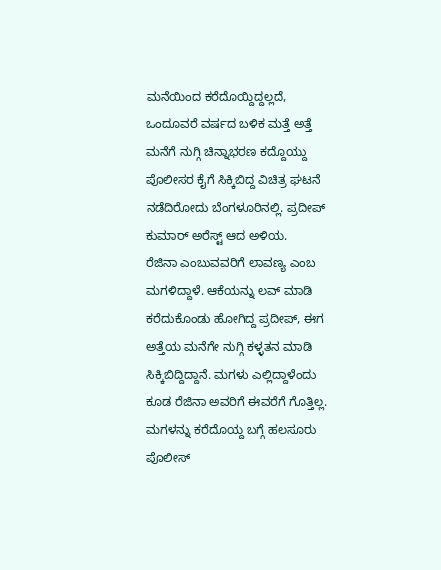ಮನೆಯಿಂದ ಕರೆದೊಯ್ದಿದ್ದಲ್ಲದೆ, ಒಂದೂವರೆ ವರ್ಷದ ಬಳಿಕ ಮತ್ತೆ ಅತ್ತೆ ಮನೆಗೆ ನುಗ್ಗಿ ಚಿನ್ನಾಭರಣ ಕದ್ದೊಯ್ದು ಪೊಲೀಸರ ಕೈಗೆ ಸಿಕ್ಕಿಬಿದ್ದ ವಿಚಿತ್ರ ಘಟನೆ ನಡೆದಿರೋದು ಬೆಂಗಳೂರಿನಲ್ಲಿ. ಪ್ರದೀಪ್ ಕುಮಾರ್ ಅರೆಸ್ಟ್ ಆದ ಅಳಿಯ.
ರೆಜಿನಾ ಎಂಬುವವರಿಗೆ ಲಾವಣ್ಯ ಎಂಬ ಮಗಳಿದ್ದಾಳೆ. ಆಕೆಯನ್ನು ಲವ್ ಮಾಡಿ ಕರೆದುಕೊಂಡು ಹೋಗಿದ್ದ ಪ್ರದೀಪ್, ಈಗ ಅತ್ತೆಯ ಮನೆಗೇ ನುಗ್ಗಿ ಕಳ್ಳತನ ಮಾಡಿ ಸಿಕ್ಕಿಬಿದ್ದಿದ್ದಾನೆ. ಮಗಳು ಎಲ್ಲಿದ್ದಾಳೆಂದು ಕೂಡ ರೆಜಿನಾ ಅವರಿಗೆ ಈವರೆಗೆ ಗೊತ್ತಿಲ್ಲ. ಮಗಳನ್ನು ಕರೆದೊಯ್ದ ಬಗ್ಗೆ ಹಲಸೂರು ಪೊಲೀಸ್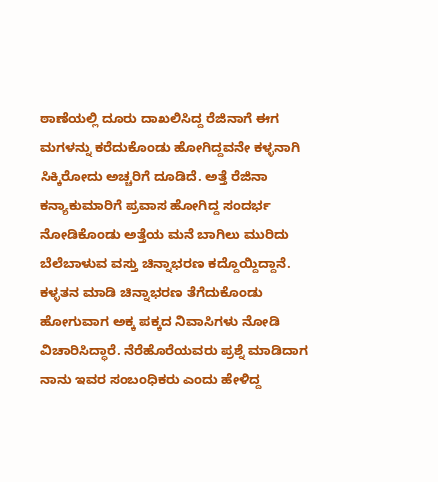ಠಾಣೆಯಲ್ಲಿ ದೂರು ದಾಖಲಿಸಿದ್ದ ರೆಜಿನಾಗೆ ಈಗ ಮಗಳನ್ನು ಕರೆದುಕೊಂಡು ಹೋಗಿದ್ದವನೇ ಕಳ್ಳನಾಗಿ ಸಿಕ್ಕಿರೋದು ಅಚ್ಚರಿಗೆ ದೂಡಿದೆ. ಅತ್ತೆ ರೆಜಿನಾ ಕನ್ಯಾಕುಮಾರಿಗೆ ಪ್ರವಾಸ ಹೋಗಿದ್ದ ಸಂದರ್ಭ ನೋಡಿಕೊಂಡು ಅತ್ತೆಯ ಮನೆ ಬಾಗಿಲು ಮುರಿದು ಬೆಲೆಬಾಳುವ ವಸ್ತು ಚಿನ್ನಾಭರಣ ಕದ್ದೊಯ್ದಿದ್ದಾನೆ.
ಕಳ್ಳತನ ಮಾಡಿ ಚಿನ್ನಾಭರಣ ತೆಗೆದುಕೊಂಡು ಹೋಗುವಾಗ ಅಕ್ಕ ಪಕ್ಕದ ನಿವಾಸಿಗಳು ನೋಡಿ ವಿಚಾರಿಸಿದ್ಧಾರೆ. ನೆರೆಹೊರೆಯವರು ಪ್ರಶ್ನೆ ಮಾಡಿದಾಗ ನಾನು ಇವರ ಸಂಬಂಧಿಕರು ಎಂದು ಹೇಳಿದ್ದ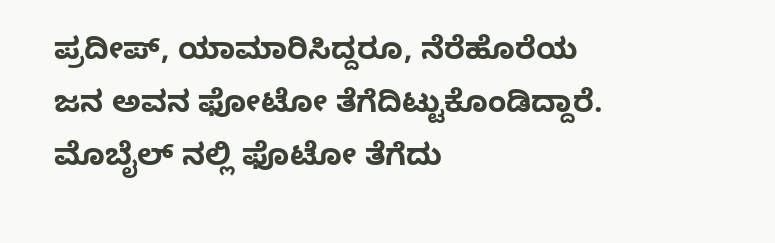ಪ್ರದೀಪ್, ಯಾಮಾರಿಸಿದ್ದರೂ, ನೆರೆಹೊರೆಯ ಜನ ಅವನ ಫೋಟೋ ತೆಗೆದಿಟ್ಟುಕೊಂಡಿದ್ದಾರೆ.
ಮೊಬೈಲ್ ನಲ್ಲಿ ಫೊಟೋ ತೆಗೆದು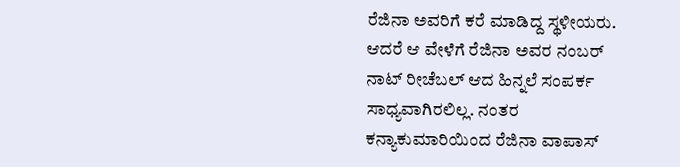ರೆಜಿನಾ ಅವರಿಗೆ ಕರೆ ಮಾಡಿದ್ದ ಸ್ಥಳೀಯರು. ಆದರೆ ಆ ವೇಳೆಗೆ ರೆಜಿನಾ ಅವರ ನಂಬರ್ ನಾಟ್ ರೀಚೆಬಲ್ ಆದ ಹಿನ್ನಲೆ ಸಂಪರ್ಕ ಸಾಧ್ಯವಾಗಿರಲಿಲ್ಲ. ನಂತರ ಕನ್ಯಾಕುಮಾರಿಯಿಂದ ರೆಜಿನಾ ವಾಪಾಸ್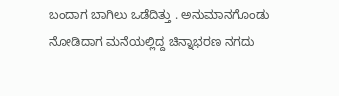ಬಂದಾಗ ಬಾಗಿಲು ಒಡೆದಿತ್ತು . ಅನುಮಾನಗೊಂಡು ನೋಡಿದಾಗ ಮನೆಯಲ್ಲಿದ್ದ ಚಿನ್ನಾಭರಣ ನಗದು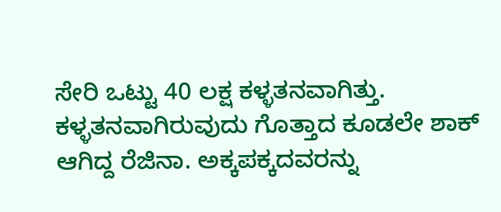ಸೇರಿ ಒಟ್ಟು 40 ಲಕ್ಷ ಕಳ್ಳತನವಾಗಿತ್ತು.
ಕಳ್ಳತನವಾಗಿರುವುದು ಗೊತ್ತಾದ ಕೂಡಲೇ ಶಾಕ್ ಆಗಿದ್ದ ರೆಜಿನಾ. ಅಕ್ಕಪಕ್ಕದವರನ್ನು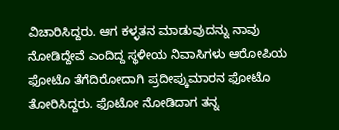ವಿಚಾರಿಸಿದ್ದರು. ಆಗ ಕಳ್ಳತನ ಮಾಡುವುದನ್ನು ನಾವು ನೋಡಿದ್ದೇವೆ ಎಂದಿದ್ದ ಸ್ಥಳೀಯ ನಿವಾಸಿಗಳು ಆರೋಪಿಯ ಫೋಟೊ ತೆಗೆದಿರೋದಾಗಿ ಪ್ರದೀಪ್ಕುಮಾರನ ಫೋಟೊ ತೋರಿಸಿದ್ದರು. ಫೊಟೋ ನೋಡಿದಾಗ ತನ್ನ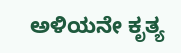ಅಳಿಯನೇ ಕೃತ್ಯ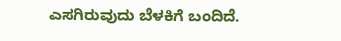ಎಸಗಿರುವುದು ಬೆಳಕಿಗೆ ಬಂದಿದೆ.